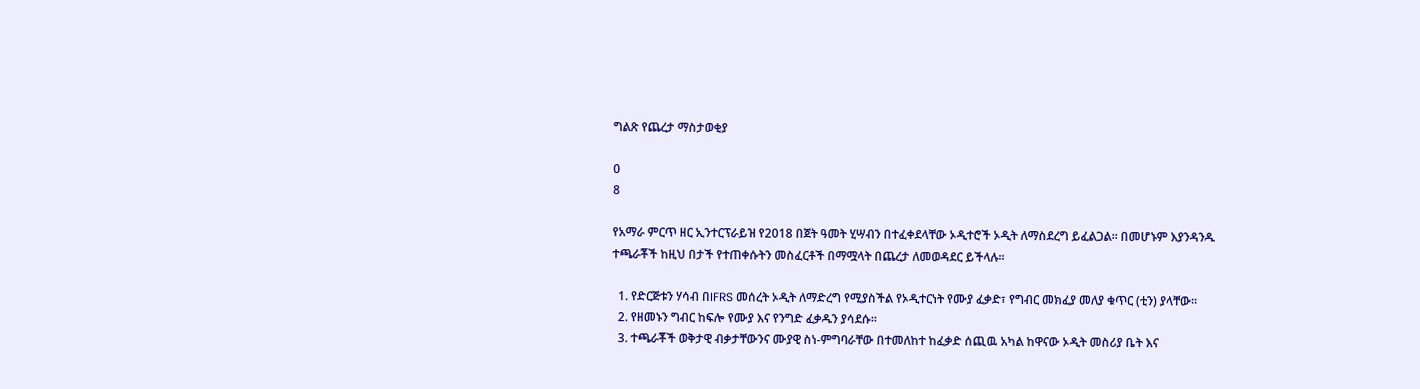ግልጽ የጨረታ ማስታወቂያ

0
8

የአማራ ምርጥ ዘር ኢንተርፕራይዝ የ2018 በጀት ዓመት ሂሣብን በተፈቀደላቸው ኦዲተሮች ኦዲት ለማስደረግ ይፈልጋል፡፡ በመሆኑም እያንዳንዱ ተጫራቾች ከዚህ በታች የተጠቀሱትን መስፈርቶች በማሟላት በጨረታ ለመወዳደር ይችላሉ፡፡

  1. የድርጅቱን ሃሳብ በIFRS መሰረት ኦዲት ለማድረግ የሚያስችል የኦዲተርነት የሙያ ፈቃድ፣ የግብር መክፈያ መለያ ቁጥር (ቲን) ያላቸው፡፡
  2. የዘመኑን ግብር ከፍሎ የሙያ እና የንግድ ፈቃዱን ያሳደሱ፡፡
  3. ተጫራቾች ወቅታዊ ብቃታቸውንና ሙያዊ ስነ-ምግባራቸው በተመለከተ ከፈቃድ ሰጪዉ አካል ከዋናው ኦዲት መስሪያ ቤት እና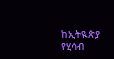ከኢትዪጵያ የሂሳብ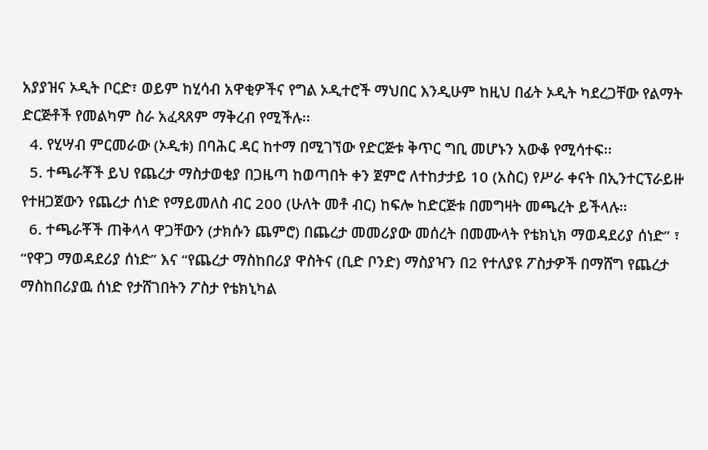አያያዝና ኦዲት ቦርድ፣ ወይም ከሂሳብ አዋቂዎችና የግል ኦዲተሮች ማህበር እንዲሁም ከዚህ በፊት ኦዲት ካደረጋቸው የልማት ድርጅቶች የመልካም ስራ አፈጻጸም ማቅረብ የሚችሉ፡፡
  4. የሂሣብ ምርመራው (ኦዲቱ) በባሕር ዳር ከተማ በሚገኘው የድርጅቱ ቅጥር ግቢ መሆኑን አውቆ የሚሳተፍ፡፡
  5. ተጫራቾች ይህ የጨረታ ማስታወቂያ በጋዜጣ ከወጣበት ቀን ጀምሮ ለተከታታይ 10 (አስር) የሥራ ቀናት በኢንተርፕራይዙ የተዘጋጀውን የጨረታ ሰነድ የማይመለስ ብር 200 (ሁለት መቶ ብር) ከፍሎ ከድርጅቱ በመግዛት መጫረት ይችላሉ፡፡
  6. ተጫራቾች ጠቅላላ ዋጋቸውን (ታክሱን ጨምሮ) በጨረታ መመሪያው መሰረት በመሙላት የቴክኒክ ማወዳደሪያ ሰነድ” ፣ “የዋጋ ማወዳደሪያ ሰነድ” እና “የጨረታ ማስከበሪያ ዋስትና (ቢድ ቦንድ) ማስያዣን በ2 የተለያዩ ፖስታዎች በማሸግ የጨረታ ማስከበሪያዉ ሰነድ የታሸገበትን ፖስታ የቴክኒካል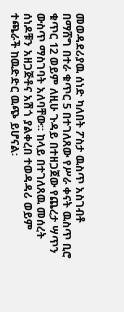መወዳደሪያዉ ሰነድ ካለበት ፖስታ ዉስጥ አስገብቶ በማሸግ በተራ ቁጥር 5 በተገለጸው የሥራ ቀናት ዉስጥ ቢሮ ቁጥር 12 ወይም ለዚሁ ጉዳይ በተዘጋጀው የጨረታ ሣጥን ውስጥ ማስገባት አለባቸው፡፡ ከላይ በተገለጸዉ መሰረት ሰነዶቹን አዘጋጅቶና አሽጎ ያልቀረበ ተወዳዳሪ ወይም ተጫራች ከዉድድር ዉጭ ይሆናል፡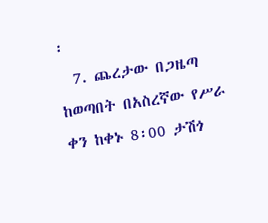፡
  7. ጨረታው በጋዜጣ ከወጣበት በአስረኛው የሥራ ቀን ከቀኑ 8፡00 ታሽጎ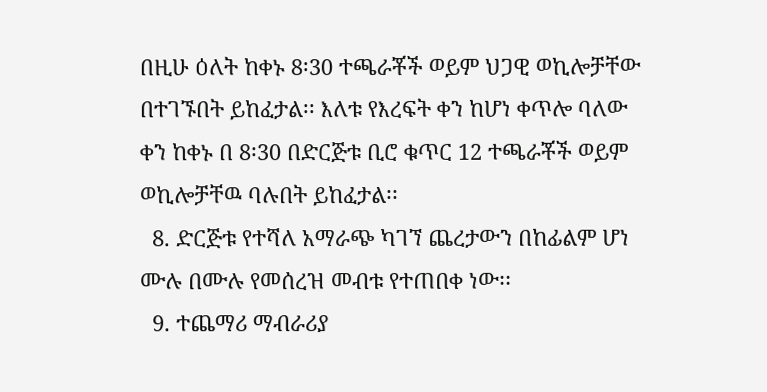በዚሁ ዕለት ከቀኑ 8፡30 ተጫራቾች ወይም ህጋዊ ወኪሎቻቸው በተገኙበት ይከፈታል፡፡ እለቱ የእረፍት ቀን ከሆነ ቀጥሎ ባለው ቀን ከቀኑ በ 8፡30 በድርጅቱ ቢሮ ቁጥር 12 ተጫራቾች ወይም ወኪሎቻቸዉ ባሉበት ይከፈታል፡፡
  8. ድርጅቱ የተሻለ አማራጭ ካገኘ ጨረታውን በከፊልም ሆነ ሙሉ በሙሉ የመሰረዝ መብቱ የተጠበቀ ነው፡፡
  9. ተጨማሪ ማብራሪያ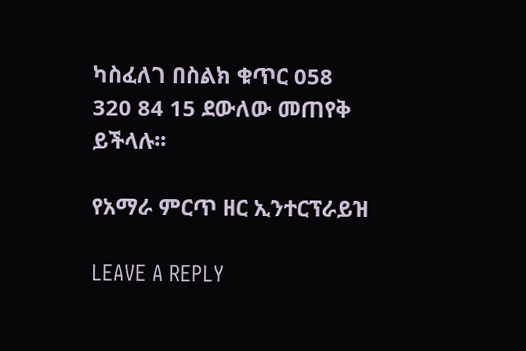ካስፈለገ በስልክ ቁጥር 058 320 84 15 ደውለው መጠየቅ ይችላሉ፡፡

የአማራ ምርጥ ዘር ኢንተርፕራይዝ

LEAVE A REPLY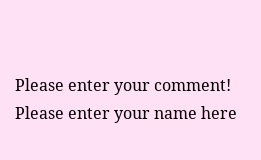Please enter your comment!
Please enter your name here